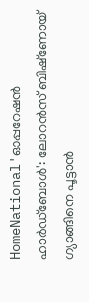HomeNational'ഓപ്പറേഷൻ ഹാർഡ്ബോൾ': ലോറൻസ് ബിഷ്‌ണോയ് ഗ്യാങ്ങിനെ പൂട്ടാൻ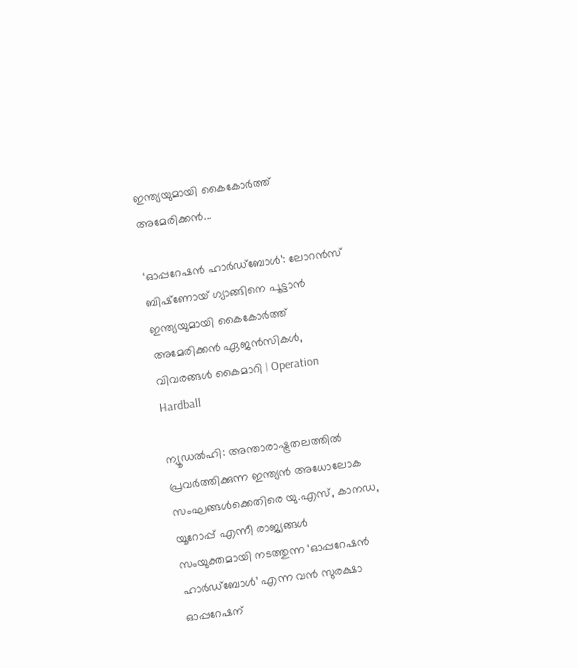ഇന്ത്യയുമായി കൈകോർത്ത് അമേരിക്കൻ...

‘ഓപ്പറേഷൻ ഹാർഡ്ബോൾ’: ലോറൻസ് ബിഷ്‌ണോയ് ഗ്യാങ്ങിനെ പൂട്ടാൻ ഇന്ത്യയുമായി കൈകോർത്ത് അമേരിക്കൻ ഏജൻസികൾ, വിവരങ്ങൾ കൈമാറി | Operation Hardball

ന്യൂഡൽഹി: അന്താരാഷ്ട്രതലത്തിൽ പ്രവർത്തിക്കുന്ന ഇന്ത്യൻ അധോലോക സംഘങ്ങൾക്കെതിരെ യു.എസ്, കാനഡ, യൂറോപ്പ് എന്നീ രാജ്യങ്ങൾ സംയുക്തമായി നടത്തുന്ന ‘ഓപ്പറേഷൻ ഹാർഡ്ബോൾ’ എന്ന വൻ സുരക്ഷാ ഓപ്പറേഷന്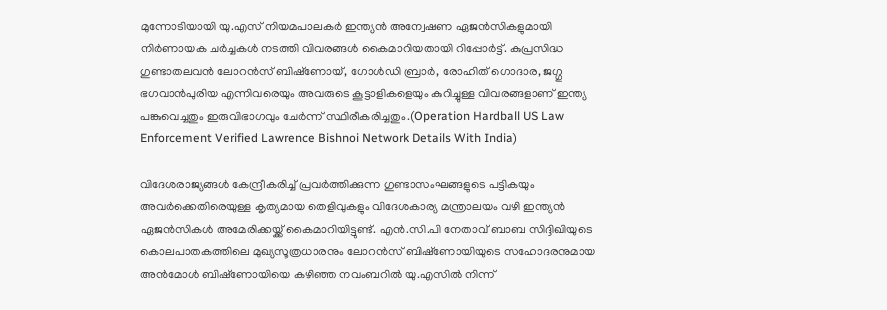മുന്നോടിയായി യു.എസ് നിയമപാലകർ ഇന്ത്യൻ അന്വേഷണ ഏജൻസികളുമായി നിർണായക ചർച്ചകൾ നടത്തി വിവരങ്ങൾ കൈമാറിയതായി റിപ്പോർട്ട്. കുപ്രസിദ്ധ ഗുണ്ടാതലവൻ ലോറൻസ് ബിഷ്‌ണോയ്, ഗോൾഡി ബ്രാർ, രോഹിത് ഗൊദാര, ജഗ്ഗു ഭഗവാൻപുരിയ എന്നിവരെയും അവരുടെ കൂട്ടാളികളെയും കുറിച്ചുള്ള വിവരങ്ങളാണ് ഇന്ത്യ പങ്കുവെച്ചതും ഇരുവിഭാഗവും ചേർന്ന് സ്ഥിരീകരിച്ചതും.(Operation Hardball US Law Enforcement Verified Lawrence Bishnoi Network Details With India)

വിദേശരാജ്യങ്ങൾ കേന്ദ്രീകരിച്ച് പ്രവർത്തിക്കുന്ന ഗുണ്ടാസംഘങ്ങളുടെ പട്ടികയും അവർക്കെതിരെയുള്ള കൃത്യമായ തെളിവുകളും വിദേശകാര്യ മന്ത്രാലയം വഴി ഇന്ത്യൻ ഏജൻസികൾ അമേരിക്കയ്ക്ക് കൈമാറിയിട്ടുണ്ട്. എൻ.സി.പി നേതാവ് ബാബ സിദ്ദിഖിയുടെ കൊലപാതകത്തിലെ മുഖ്യസൂത്രധാരനും ലോറൻസ് ബിഷ്‌ണോയിയുടെ സഹോദരനുമായ അൻമോൾ ബിഷ്‌ണോയിയെ കഴിഞ്ഞ നവംബറിൽ യു.എസിൽ നിന്ന്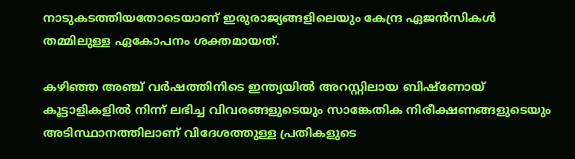നാടുകടത്തിയതോടെയാണ് ഇരുരാജ്യങ്ങളിലെയും കേന്ദ്ര ഏജൻസികൾ തമ്മിലുള്ള ഏകോപനം ശക്തമായത്.

കഴിഞ്ഞ അഞ്ച് വർഷത്തിനിടെ ഇന്ത്യയിൽ അറസ്റ്റിലായ ബിഷ്‌ണോയ് കൂട്ടാളികളിൽ നിന്ന് ലഭിച്ച വിവരങ്ങളുടെയും സാങ്കേതിക നിരീക്ഷണങ്ങളുടെയും അടിസ്ഥാനത്തിലാണ് വിദേശത്തുള്ള പ്രതികളുടെ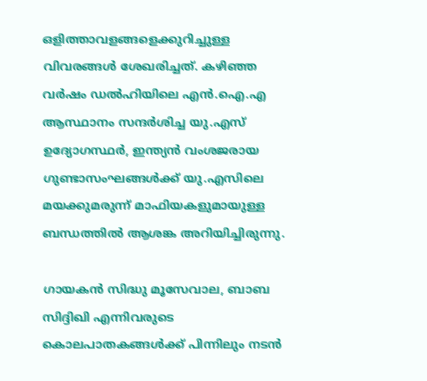ഒളിത്താവളങ്ങളെക്കുറിച്ചുള്ള വിവരങ്ങൾ ശേഖരിച്ചത്. കഴിഞ്ഞ വർഷം ഡൽഹിയിലെ എൻ.ഐ.എ ആസ്ഥാനം സന്ദർശിച്ച യു.എസ് ഉദ്യോഗസ്ഥർ, ഇന്ത്യൻ വംശജരായ ഗുണ്ടാസംഘങ്ങൾക്ക് യു.എസിലെ മയക്കുമരുന്ന് മാഫിയകളുമായുള്ള ബന്ധത്തിൽ ആശങ്ക അറിയിച്ചിരുന്നു.

ഗായകൻ സിദ്ധു മൂസേവാല, ബാബ സിദ്ദിഖി എന്നിവരുടെ കൊലപാതകങ്ങൾക്ക് പിന്നിലും നടൻ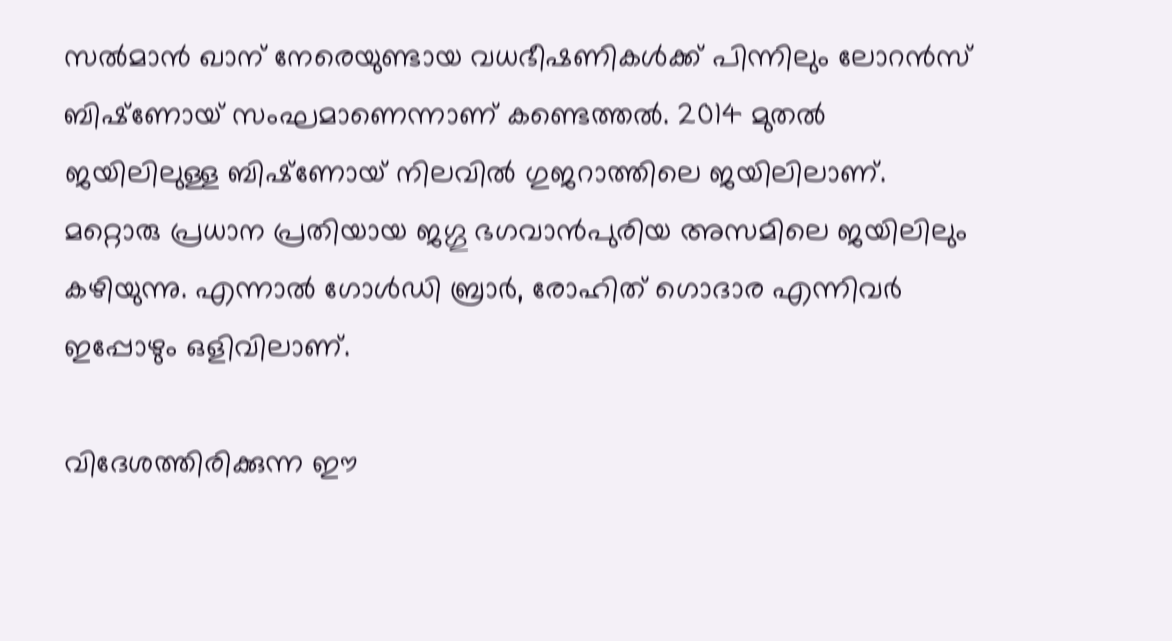സൽമാൻ ഖാന് നേരെയുണ്ടായ വധഭീഷണികൾക്ക് പിന്നിലും ലോറൻസ് ബിഷ്‌ണോയ് സംഘമാണെന്നാണ് കണ്ടെത്തൽ. 2014 മുതൽ ജയിലിലുള്ള ബിഷ്‌ണോയ് നിലവിൽ ഗുജറാത്തിലെ ജയിലിലാണ്. മറ്റൊരു പ്രധാന പ്രതിയായ ജഗ്ഗു ഭഗവാൻപുരിയ അസമിലെ ജയിലിലും കഴിയുന്നു. എന്നാൽ ഗോൾഡി ബ്രാർ, രോഹിത് ഗൊദാര എന്നിവർ ഇപ്പോഴും ഒളിവിലാണ്.

വിദേശത്തിരിക്കുന്ന ഈ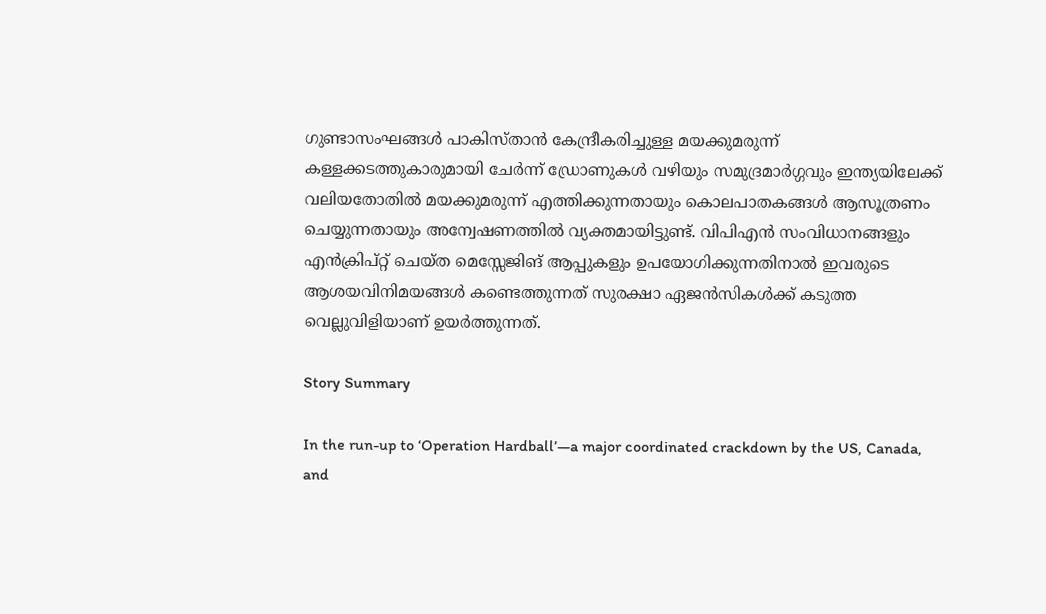ഗുണ്ടാസംഘങ്ങൾ പാകിസ്താൻ കേന്ദ്രീകരിച്ചുള്ള മയക്കുമരുന്ന് കള്ളക്കടത്തുകാരുമായി ചേർന്ന് ഡ്രോണുകൾ വഴിയും സമുദ്രമാർഗ്ഗവും ഇന്ത്യയിലേക്ക് വലിയതോതിൽ മയക്കുമരുന്ന് എത്തിക്കുന്നതായും കൊലപാതകങ്ങൾ ആസൂത്രണം ചെയ്യുന്നതായും അന്വേഷണത്തിൽ വ്യക്തമായിട്ടുണ്ട്. വിപിഎൻ സംവിധാനങ്ങളും എൻക്രിപ്റ്റ് ചെയ്ത മെസ്സേജിങ് ആപ്പുകളും ഉപയോഗിക്കുന്നതിനാൽ ഇവരുടെ ആശയവിനിമയങ്ങൾ കണ്ടെത്തുന്നത് സുരക്ഷാ ഏജൻസികൾക്ക് കടുത്ത വെല്ലുവിളിയാണ് ഉയർത്തുന്നത്.

Story Summary

In the run-up to ‘Operation Hardball’—a major coordinated crackdown by the US, Canada, and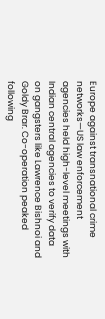Europe against transnational crime networks—US law enforcement agencies held high-level meetings with Indian central agencies to verify data on gangsters like Lawrence Bishnoi and Goldy Brar. Co-operation peaked following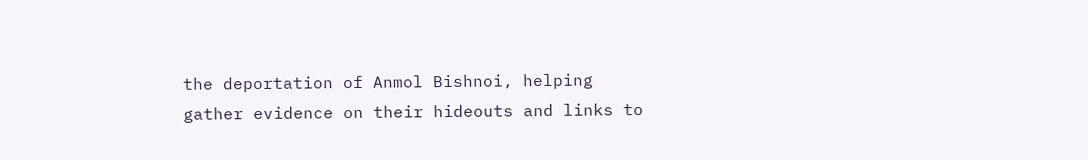the deportation of Anmol Bishnoi, helping gather evidence on their hideouts and links to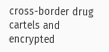cross-border drug cartels and encrypted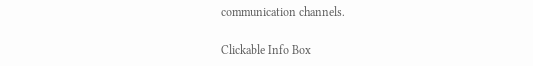communication channels.

Clickable Info Box